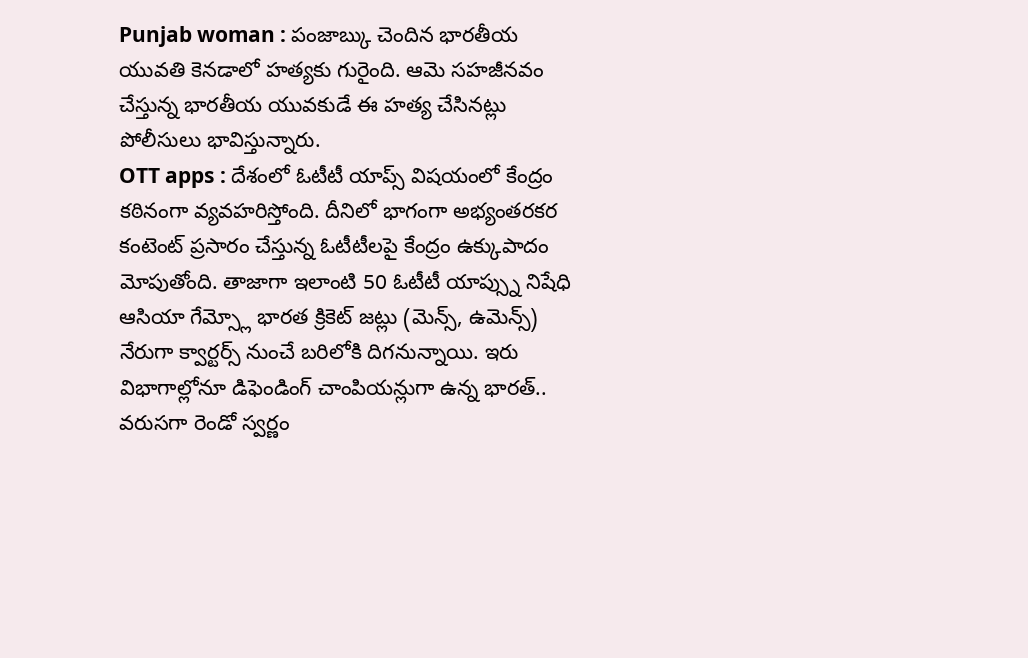Punjab woman : పంజాబ్కు చెందిన భారతీయ యువతి కెనడాలో హత్యకు గురైంది. ఆమె సహజీనవం చేస్తున్న భారతీయ యువకుడే ఈ హత్య చేసినట్లు పోలీసులు భావిస్తున్నారు.
OTT apps : దేశంలో ఓటీటీ యాప్స్ విషయంలో కేంద్రం కఠినంగా వ్యవహరిస్తోంది. దీనిలో భాగంగా అభ్యంతరకర కంటెంట్ ప్రసారం చేస్తున్న ఓటీటీలపై కేంద్రం ఉక్కుపాదం మోపుతోంది. తాజాగా ఇలాంటి 50 ఓటీటీ యాప్స్ను నిషేధి
ఆసియా గేమ్స్లో భారత క్రికెట్ జట్లు (మెన్స్, ఉమెన్స్) నేరుగా క్వార్టర్స్ నుంచే బరిలోకి దిగనున్నాయి. ఇరు విభాగాల్లోనూ డిఫెండింగ్ చాంపియన్లుగా ఉన్న భారత్.. వరుసగా రెండో స్వర్ణం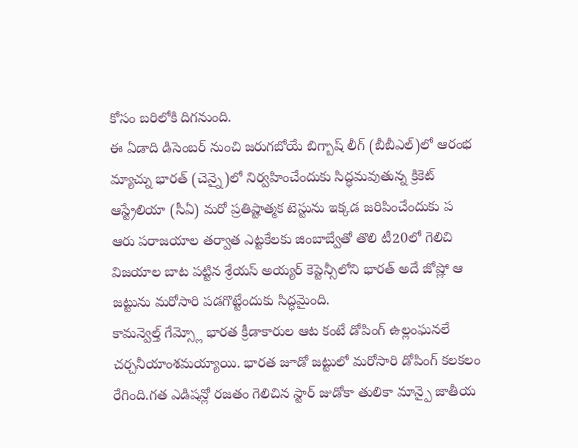కోసం బరిలోకి దిగనుంది.
ఈ ఏడాది డిసెంబర్ నుంచి జరుగబోయే బిగ్బాష్ లీగ్ (బీబీఎల్)లో ఆరంభ మ్యాచ్ను భారత్ (చెన్నై)లో నిర్వహించేందుకు సిద్ధమవుతున్న క్రికెట్ ఆస్ట్రేలియా (సీఏ) మరో ప్రతిష్టాత్మక టెస్టును ఇక్కడ జరిపించేందుకు ప
ఆరు పరాజయాల తర్వాత ఎట్టకేలకు జింబాబ్వేతో తొలి టీ20లో గెలిచి విజయాల బాట పట్టిన శ్రేయస్ అయ్యర్ కెప్టెన్సీలోని భారత్ అదే జోష్లో ఆ జట్టును మరోసారి పడగొట్టేందుకు సిద్ధమైంది.
కామన్వెల్త్ గేమ్స్లో భారత క్రీడాకారుల ఆట కంటే డోపింగ్ ఉల్లంఘనలే చర్చనీయాంశమయ్యాయి. భారత జూడో జట్టులో మరోసారి డోపింగ్ కలకలం రేగింది.గత ఎడిషన్లో రజతం గెలిచిన స్టార్ జుడోకా తులికా మాన్పై జాతీయ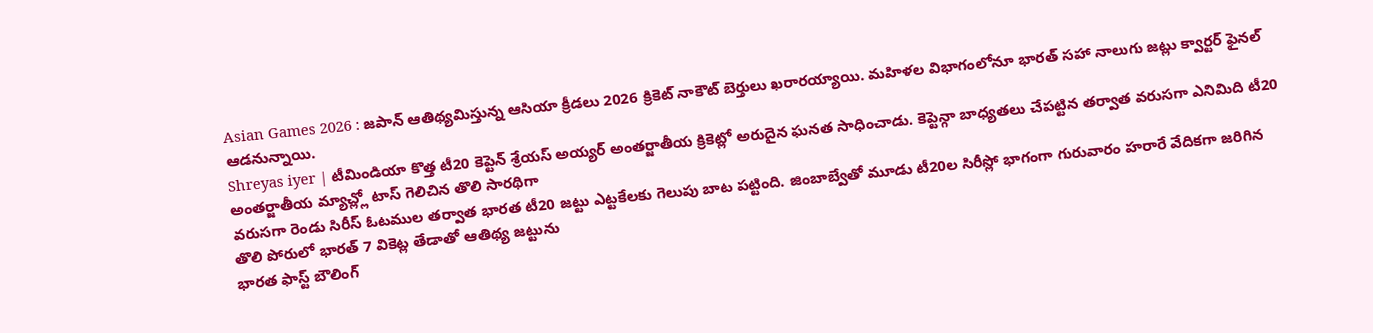Asian Games 2026 : జపాన్ ఆతిథ్యమిస్తున్న ఆసియా క్రీడలు 2026 క్రికెట్ నాకౌట్ బెర్తులు ఖరారయ్యాయి. మహిళల విభాగంలోనూ భారత్ సహా నాలుగు జట్లు క్వార్టర్ ఫైనల్ ఆడనున్నాయి.
Shreyas iyer | టీమిండియా కొత్త టీ20 కెప్టెన్ శ్రేయస్ అయ్యర్ అంతర్జాతీయ క్రికెట్లో అరుదైన ఘనత సాధించాడు. కెప్టెన్గా బాధ్యతలు చేపట్టిన తర్వాత వరుసగా ఎనిమిది టీ20 అంతర్జాతీయ మ్యాచ్ల్లో టాస్ గెలిచిన తొలి సారథిగా
వరుసగా రెండు సిరీస్ ఓటముల తర్వాత భారత టీ20 జట్టు ఎట్టకేలకు గెలుపు బాట పట్టింది. జింబాబ్వేతో మూడు టీ20ల సిరీస్లో భాగంగా గురువారం హరారే వేదికగా జరిగిన తొలి పోరులో భారత్ 7 వికెట్ల తేడాతో ఆతిథ్య జట్టును
భారత ఫాస్ట్ బౌలింగ్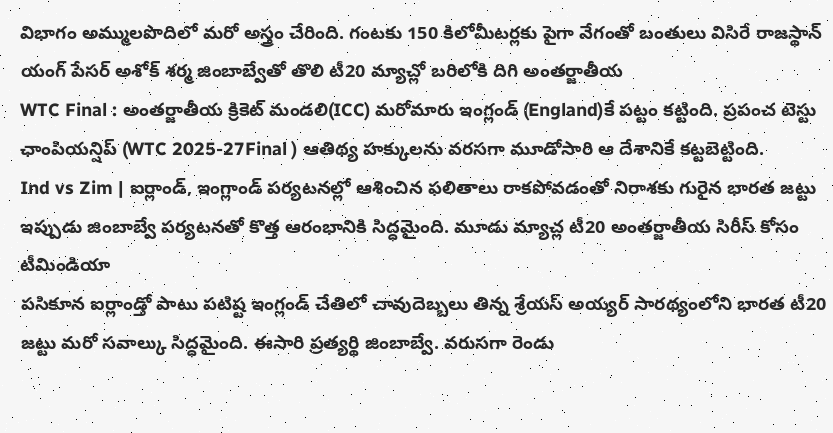విభాగం అమ్ములపొదిలో మరో అస్త్రం చేరింది. గంటకు 150 కిలోమీటర్లకు పైగా వేగంతో బంతులు విసిరే రాజస్థాన్ యంగ్ పేసర్ అశోక్ శర్మ జింబాబ్వేతో తొలి టీ20 మ్యాచ్లో బరిలోకి దిగి అంతర్జాతీయ
WTC Final : అంతర్జాతీయ క్రికెట్ మండలి(ICC) మరోమారు ఇంగ్లండ్ (England)కే పట్టం కట్టింది. ప్రపంచ టెస్టు ఛాంపియన్షిప్ (WTC 2025-27Final ) ఆతిథ్య హక్కులను వరసగా మూడోసారి ఆ దేశానికే కట్టబెట్టింది.
Ind vs Zim | ఐర్లాండ్, ఇంగ్లాండ్ పర్యటనల్లో ఆశించిన ఫలితాలు రాకపోవడంతో నిరాశకు గురైన భారత జట్టు ఇప్పుడు జింబాబ్వే పర్యటనతో కొత్త ఆరంభానికి సిద్ధమైంది. మూడు మ్యాచ్ల టీ20 అంతర్జాతీయ సిరీస్ కోసం టీమిండియా
పసికూన ఐర్లాండ్తో పాటు పటిష్ట ఇంగ్లండ్ చేతిలో చావుదెబ్బలు తిన్న శ్రేయస్ అయ్యర్ సారథ్యంలోని భారత టీ20 జట్టు మరో సవాల్కు సిద్ధమైంది. ఈసారి ప్రత్యర్థి జింబాబ్వే. వరుసగా రెండు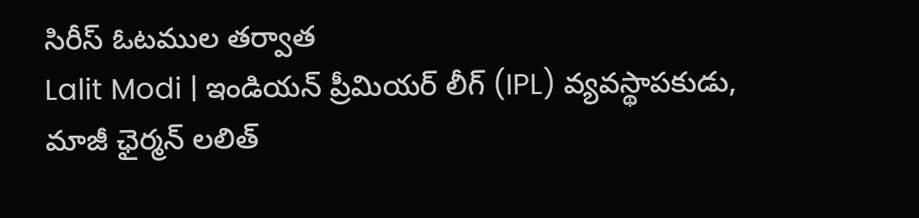సిరీస్ ఓటముల తర్వాత
Lalit Modi | ఇండియన్ ప్రీమియర్ లీగ్ (IPL) వ్యవస్థాపకుడు, మాజీ ఛైర్మన్ లలిత్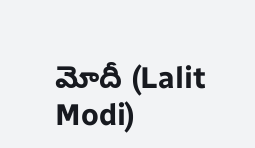మోదీ (Lalit Modi)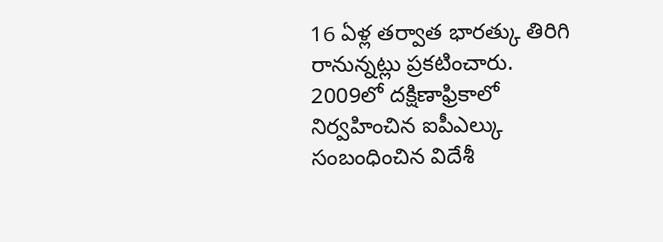16 ఏళ్ల తర్వాత భారత్కు తిరిగి రానున్నట్లు ప్రకటించారు. 2009లో దక్షిణాఫ్రికాలో నిర్వహించిన ఐపీఎల్కు సంబంధించిన విదేశీ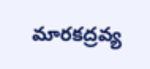మారకద్రవ్య